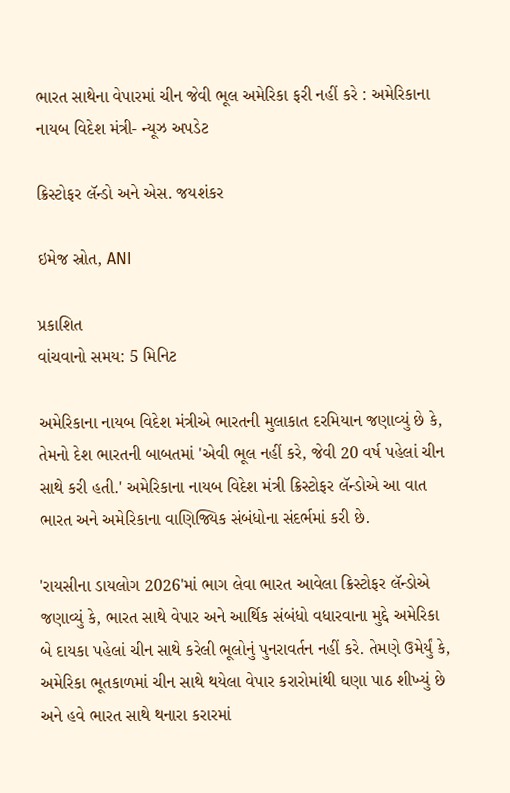ભારત સાથેના વેપારમાં ચીન જેવી ભૂલ અમેરિકા ફરી નહીં કરે : અમેરિકાના નાયબ વિદેશ મંત્રી- ન્યૂઝ અપડેટ

ક્રિસ્ટોફર લૅન્ડો અને એસ. જયશંકર

ઇમેજ સ્રોત, ANI

પ્રકાશિત
વાંચવાનો સમય: 5 મિનિટ

અમેરિકાના નાયબ વિદેશ મંત્રીએ ભારતની મુલાકાત દરમિયાન જણાવ્યું છે કે, તેમનો દેશ ભારતની બાબતમાં 'એવી ભૂલ નહીં કરે, જેવી 20 વર્ષ પહેલાં ચીન સાથે કરી હતી.' અમેરિકાના નાયબ વિદેશ મંત્રી ક્રિસ્ટોફર લૅન્ડોએ આ વાત ભારત અને અમેરિકાના વાણિજ્યિક સંબંધોના સંદર્ભમાં કરી છે.

'રાયસીના ડાયલોગ 2026'માં ભાગ લેવા ભારત આવેલા ક્રિસ્ટોફર લૅન્ડોએ જણાવ્યું કે, ભારત સાથે વેપાર અને આર્થિક સંબંધો વધારવાના મુદ્દે અમેરિકા બે દાયકા પહેલાં ચીન સાથે કરેલી ભૂલોનું પુનરાવર્તન નહીં કરે. તેમણે ઉમેર્યું કે, અમેરિકા ભૂતકાળમાં ચીન સાથે થયેલા વેપાર કરારોમાંથી ઘણા પાઠ શીખ્યું છે અને હવે ભારત સાથે થનારા કરારમાં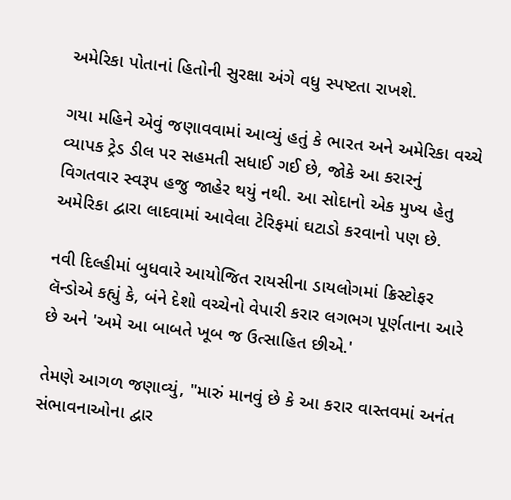અમેરિકા પોતાનાં હિતોની સુરક્ષા અંગે વધુ સ્પષ્ટતા રાખશે.

ગયા મહિને એવું જણાવવામાં આવ્યું હતું કે ભારત અને અમેરિકા વચ્ચે વ્યાપક ટ્રેડ ડીલ પર સહમતી સધાઈ ગઈ છે, જોકે આ કરારનું વિગતવાર સ્વરૂપ હજુ જાહેર થયું નથી. આ સોદાનો એક મુખ્ય હેતુ અમેરિકા દ્વારા લાદવામાં આવેલા ટેરિફમાં ઘટાડો કરવાનો પણ છે.

નવી દિલ્હીમાં બુધવારે આયોજિત રાયસીના ડાયલોગમાં ક્રિસ્ટોફર લૅન્ડોએ કહ્યું કે, બંને દેશો વચ્ચેનો વેપારી કરાર લગભગ પૂર્ણતાના આરે છે અને 'અમે આ બાબતે ખૂબ જ ઉત્સાહિત છીએ.'

તેમણે આગળ જણાવ્યું, "મારું માનવું છે કે આ કરાર વાસ્તવમાં અનંત સંભાવનાઓના દ્વાર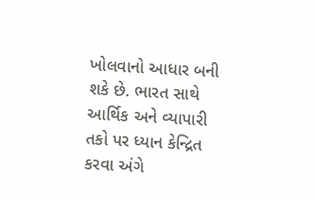ખોલવાનો આધાર બની શકે છે. ભારત સાથે આર્થિક અને વ્યાપારી તકો પર ધ્યાન કેન્દ્રિત કરવા અંગે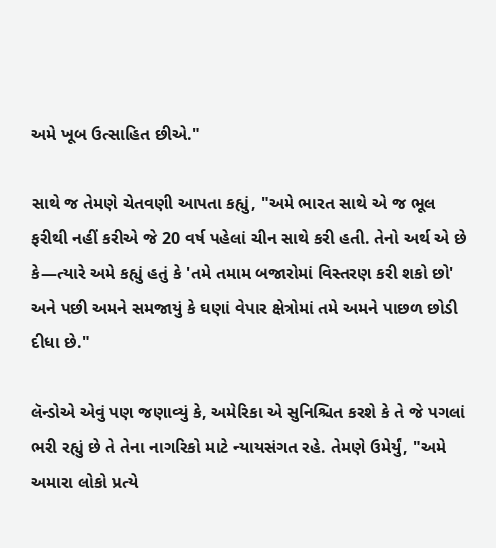અમે ખૂબ ઉત્સાહિત છીએ."

સાથે જ તેમણે ચેતવણી આપતા કહ્યું, "અમે ભારત સાથે એ જ ભૂલ ફરીથી નહીં કરીએ જે 20 વર્ષ પહેલાં ચીન સાથે કરી હતી. તેનો અર્થ એ છે કે—ત્યારે અમે કહ્યું હતું કે 'તમે તમામ બજારોમાં વિસ્તરણ કરી શકો છો' અને પછી અમને સમજાયું કે ઘણાં વેપાર ક્ષેત્રોમાં તમે અમને પાછળ છોડી દીધા છે."

લૅન્ડોએ એવું પણ જણાવ્યું કે, અમેરિકા એ સુનિશ્ચિત કરશે કે તે જે પગલાં ભરી રહ્યું છે તે તેના નાગરિકો માટે ન્યાયસંગત રહે. તેમણે ઉમેર્યું, "અમે અમારા લોકો પ્રત્યે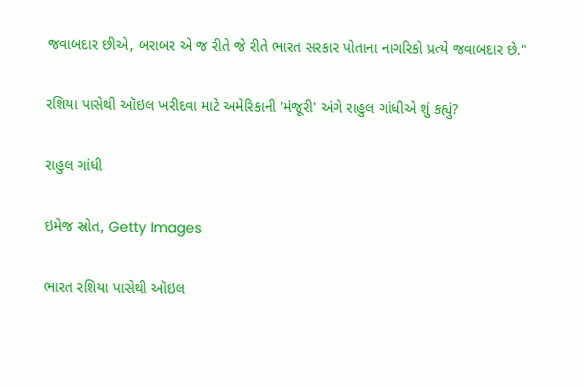જવાબદાર છીએ, બરાબર એ જ રીતે જે રીતે ભારત સરકાર પોતાના નાગરિકો પ્રત્યે જવાબદાર છે."

રશિયા પાસેથી ઑઇલ ખરીદવા માટે અમેરિકાની 'મંજૂરી' અંગે રાહુલ ગાંધીએ શું કહ્યું?

રાહુલ ગાંધી

ઇમેજ સ્રોત, Getty Images

ભારત રશિયા પાસેથી ઑઇલ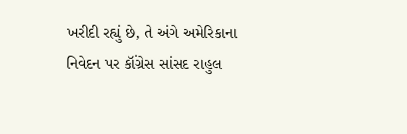ખરીદી રહ્યું છે, તે અંગે અમેરિકાના નિવેદન પર કૉંગ્રેસ સાંસદ રાહુલ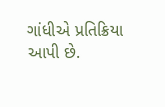ગાંધીએ પ્રતિક્રિયા આપી છે.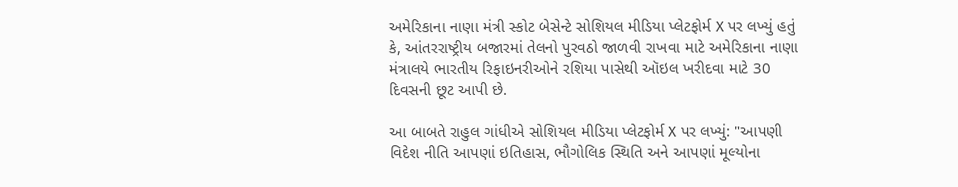અમેરિકાના નાણા મંત્રી સ્કોટ બેસેન્ટે સોશિયલ મીડિયા પ્લેટફોર્મ X પર લખ્યું હતું કે, આંતરરાષ્ટ્રીય બજારમાં તેલનો પુરવઠો જાળવી રાખવા માટે અમેરિકાના નાણા મંત્રાલયે ભારતીય રિફાઇનરીઓને રશિયા પાસેથી ઑઇલ ખરીદવા માટે 30 દિવસની છૂટ આપી છે.

આ બાબતે રાહુલ ગાંધીએ સોશિયલ મીડિયા પ્લેટફોર્મ X પર લખ્યું: "આપણી વિદેશ નીતિ આપણાં ઇતિહાસ, ભૌગોલિક સ્થિતિ અને આપણાં મૂલ્યોના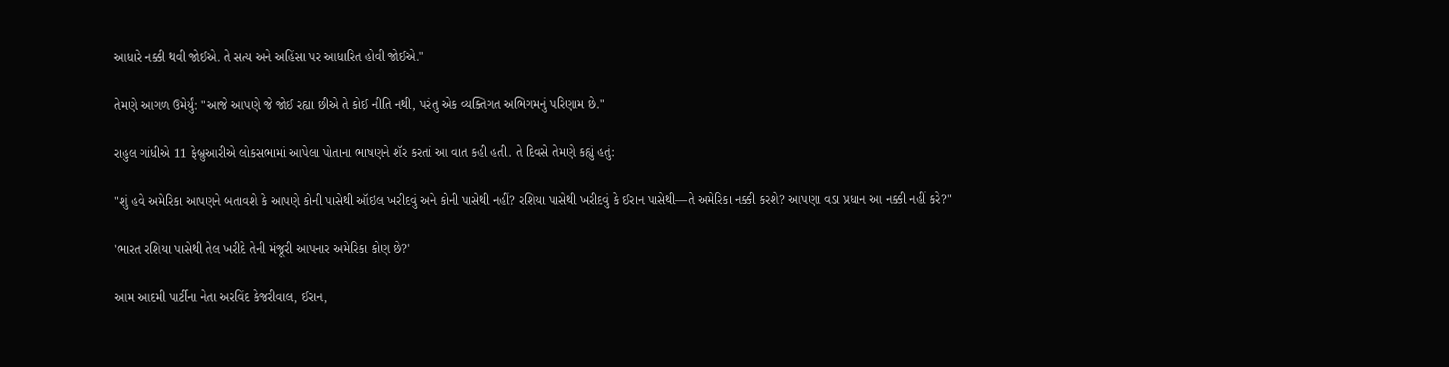આધારે નક્કી થવી જોઈએ. તે સત્ય અને અહિંસા પર આધારિત હોવી જોઈએ."

તેમણે આગળ ઉમેર્યું: "આજે આપણે જે જોઈ રહ્યા છીએ તે કોઈ નીતિ નથી, પરંતુ એક વ્યક્તિગત અભિગમનું પરિણામ છે."

રાહુલ ગાંધીએ 11 ફેબ્રુઆરીએ લોકસભામાં આપેલા પોતાના ભાષણને શૅર કરતાં આ વાત કહી હતી. તે દિવસે તેમણે કહ્યું હતું:

"શું હવે અમેરિકા આપણને બતાવશે કે આપણે કોની પાસેથી ઑઇલ ખરીદવું અને કોની પાસેથી નહીં? રશિયા પાસેથી ખરીદવું કે ઈરાન પાસેથી—તે અમેરિકા નક્કી કરશે? આપણા વડા પ્રધાન આ નક્કી નહીં કરે?"

'ભારત રશિયા પાસેથી તેલ ખરીદે તેની મંજૂરી આપનાર અમેરિકા કોણ છે?'

આમ આદમી પાર્ટીના નેતા અરવિંદ કેજરીવાલ, ઈરાન,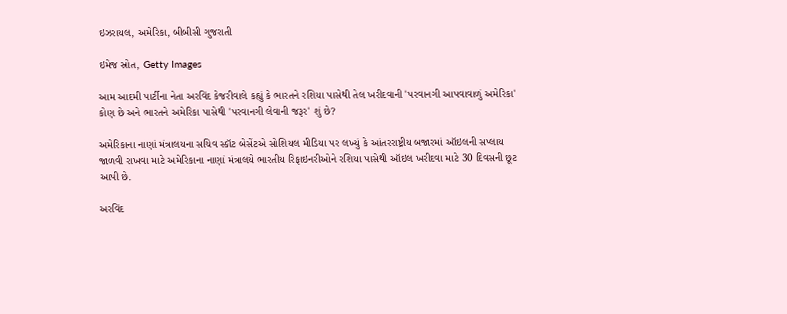ઇઝરાયલ, અમેરિકા, બીબીસી ગુજરાતી

ઇમેજ સ્રોત, Getty Images

આમ આદમી પાર્ટીના નેતા અરવિંદ કેજરીવાલે કહ્યું કે ભારતને રશિયા પાસેથી તેલ ખરીદવાની 'પરવાનગી આપવાવાળું અમેરિકા' કોણ છે અને ભારતને અમેરિકા પાસેથી 'પરવાનગી લેવાની જરૂર' શું છે?

અમેરિકાના નાણાં મંત્રાલયના સચિવ સ્કૉટ બેસેંટએ સોશિયલ મીડિયા પર લખ્યું કે આંતરરાષ્ટ્રીય બજારમાં ઑઇલની સપ્લાય જાળવી રાખવા માટે અમેરિકાના નાણાં મંત્રાલયે ભારતીય રિફાઇનરીઓને રશિયા પાસેથી ઑઇલ ખરીદવા માટે 30 દિવસની છૂટ આપી છે.

અરવિંદ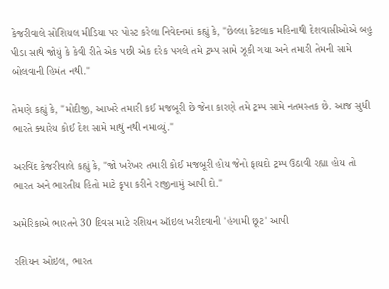કેજરીવાલે સોશિયલ મીડિયા પર પોસ્ટ કરેલા નિવેદનમાં કહ્યું કે, "છેલ્લા કેટલાક મહિનાથી દેશવાસીઓએ બહુ પીડા સાથે જોયું કે કેવી રીતે એક પછી એક દરેક પગલે તમે ટ્રમ્પ સામે ઝૂકી ગયા અને તમારી તેમની સામે બોલવાની હિમંત નથી."

તેમણે કહ્યું કે, "મોદીજી, આખરે તમારી કઈ મજબૂરી છે જેના કારણે તમે ટ્રમ્પ સામે નતમસ્તક છે. આજ સુધી ભારતે ક્યારેય કોઈ દેશ સામે માથું નથી નમાવ્યું."

અરવિંદ કેજરીવાલે કહ્યું કે, "જો ખરેખર તમારી કોઈ મજબૂરી હોય જેનો ફાયદો ટ્રમ્પ ઉઠાવી રહ્યા હોય તો ભારત અને ભારતીય હિતો માટે કૃપા કરીને રાજીનામું આપી દો."

અમેરિકાએ ભારતને 30 દિવસ માટે રશિયન ઑઇલ ખરીદવાની 'હંગામી છૂટ' આપી

રશિયન ઓઇલ, ભારત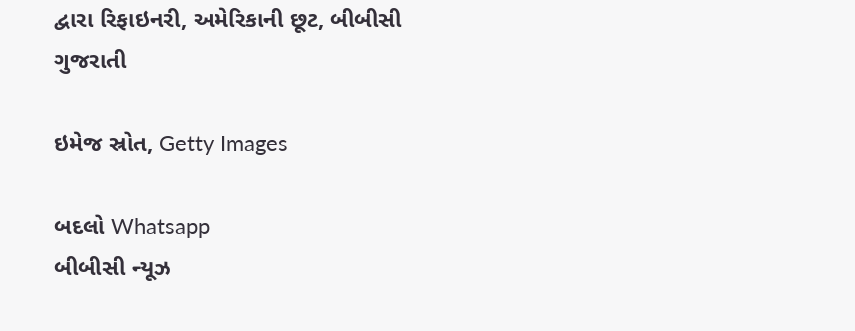દ્વારા રિફાઇનરી, અમેરિકાની છૂટ, બીબીસી ગુજરાતી

ઇમેજ સ્રોત, Getty Images

બદલો Whatsapp
બીબીસી ન્યૂઝ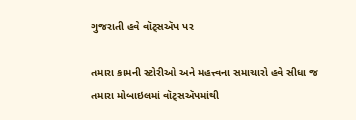ગુજરાતી હવે વૉટ્સઍપ પર

તમારા કામની સ્ટોરીઓ અને મહત્ત્વના સમાચારો હવે સીધા જ તમારા મોબાઇલમાં વૉટ્સઍપમાંથી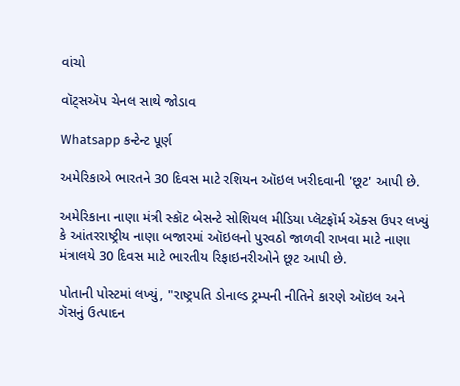વાંચો

વૉટ્સઍપ ચેનલ સાથે જોડાવ

Whatsapp કન્ટેન્ટ પૂર્ણ

અમેરિકાએ ભારતને 30 દિવસ માટે રશિયન ઑઇલ ખરીદવાની 'છૂટ' આપી છે.

અમેરિકાના નાણા મંત્રી સ્કૉટ બેસન્ટે સોશિયલ મીડિયા પ્લૅટફૉર્મ ઍક્સ ઉપર લખ્યું કે આંતરરાષ્ટ્રીય નાણા બજારમાં ઑઇલનો પુરવઠો જાળવી રાખવા માટે નાણા મંત્રાલયે 30 દિવસ માટે ભારતીય રિફાઇનરીઓને છૂટ આપી છે.

પોતાની પોસ્ટમાં લખ્યું, "રાષ્ટ્રપતિ ડોનાલ્ડ ટ્રમ્પની નીતિને કારણે ઑઇલ અને ગૅસનું ઉત્પાદન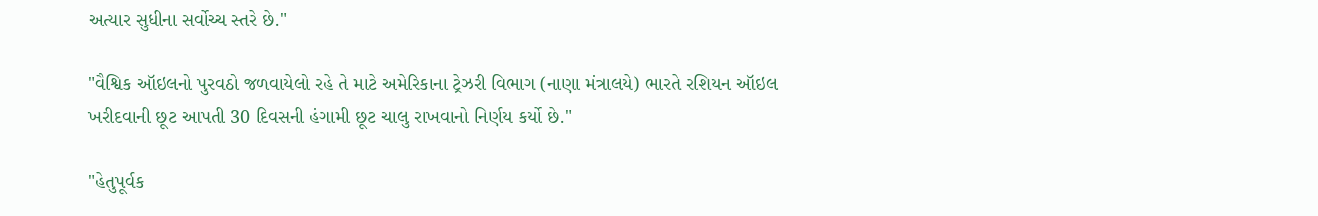અત્યાર સુધીના સર્વોચ્ચ સ્તરે છે."

"વૈશ્વિક ઑઇલનો પુરવઠો જળવાયેલો રહે તે માટે અમેરિકાના ટ્રેઝરી વિભાગ (નાણા મંત્રાલયે) ભારતે રશિયન ઑઇલ ખરીદવાની છૂટ આપતી 30 દિવસની હંગામી છૂટ ચાલુ રાખવાનો નિર્ણય કર્યો છે."

"હેતુપૂર્વક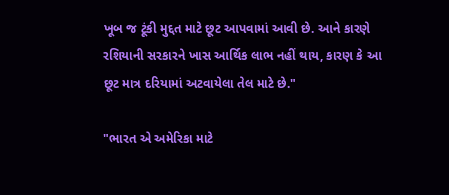ખૂબ જ ટૂંકી મુદ્દત માટે છૂટ આપવામાં આવી છે. આને કારણે રશિયાની સરકારને ખાસ આર્થિક લાભ નહીં થાય, કારણ કે આ છૂટ માત્ર દરિયામાં અટવાયેલા તેલ માટે છે."

"ભારત એ અમેરિકા માટે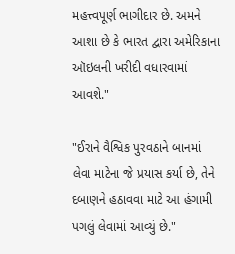મહત્ત્વપૂર્ણ ભાગીદાર છે. અમને આશા છે કે ભારત દ્વારા અમેરિકાના ઑઇલની ખરીદી વધારવામાં આવશે."

"ઈરાને વૈશ્વિક પુરવઠાને બાનમાં લેવા માટેના જે પ્રયાસ કર્યા છે, તેને દબાણને હઠાવવા માટે આ હંગામી પગલું લેવામાં આવ્યું છે."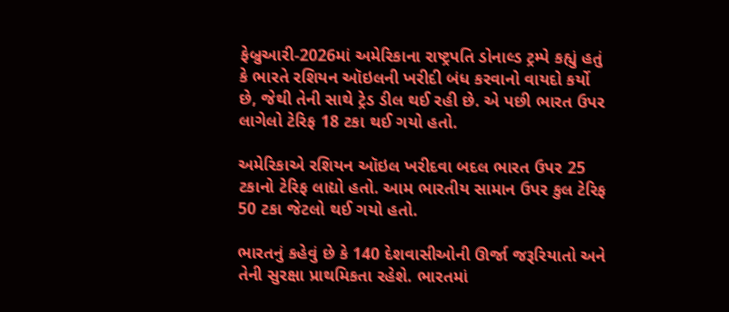ફેબ્રુઆરી-2026માં અમેરિકાના રાષ્ટ્રપતિ ડોનાલ્ડ ટ્રમ્પે કહ્યું હતું કે ભારતે રશિયન ઑઇલની ખરીદી બંધ કરવાનો વાયદો કર્યો છે, જેથી તેની સાથે ટ્રેડ ડીલ થઈ રહી છે. એ પછી ભારત ઉપર લાગેલો ટેરિફ 18 ટકા થઈ ગયો હતો.

અમેરિકાએ રશિયન ઑઇલ ખરીદવા બદલ ભારત ઉપર 25 ટકાનો ટેરિફ લાદ્યો હતો. આમ ભારતીય સામાન ઉપર કુલ ટેરિફ 50 ટકા જેટલો થઈ ગયો હતો.

ભારતનું કહેવું છે કે 140 દેશવાસીઓની ઊર્જા જરૂરિયાતો અને તેની સુરક્ષા પ્રાથમિકતા રહેશે. ભારતમાં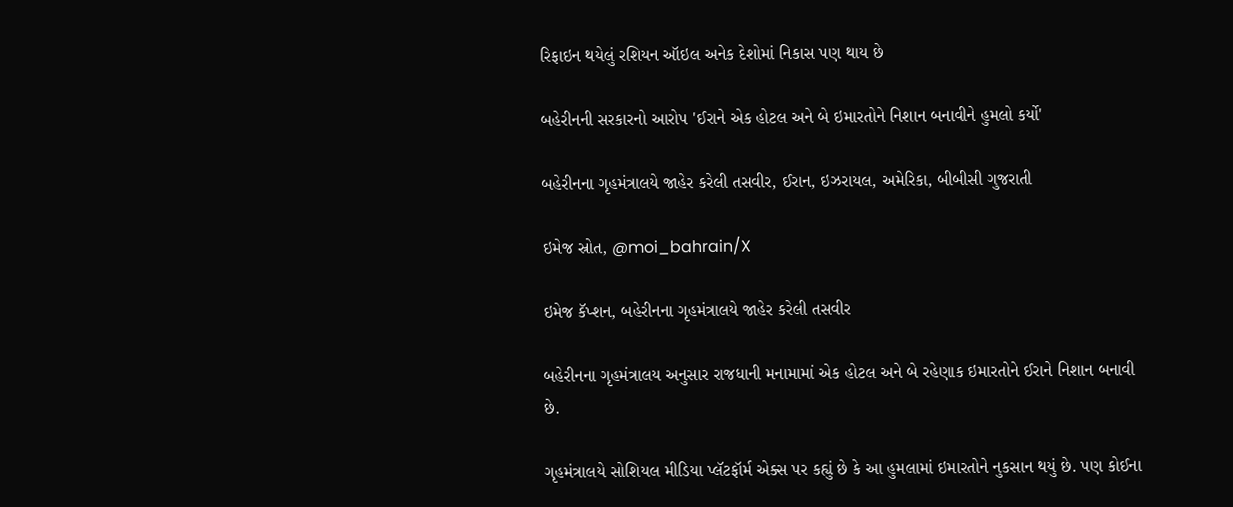રિફાઇન થયેલું રશિયન ઑઇલ અનેક દેશોમાં નિકાસ પણ થાય છે

બહેરીનની સરકારનો આરોપ 'ઈરાને એક હોટલ અને બે ઇમારતોને નિશાન બનાવીને હુમલો કર્યો'

બહેરીનના ગૃહમંત્રાલયે જાહેર કરેલી તસવીર, ઈરાન, ઇઝરાયલ, અમેરિકા, બીબીસી ગુજરાતી

ઇમેજ સ્રોત, @moi_bahrain/X

ઇમેજ કૅપ્શન, બહેરીનના ગૃહમંત્રાલયે જાહેર કરેલી તસવીર

બહેરીનના ગૃહમંત્રાલય અનુસાર રાજધાની મનામામાં એક હોટલ અને બે રહેણાક ઇમારતોને ઈરાને નિશાન બનાવી છે.

ગૃહમંત્રાલયે સોશિયલ મીડિયા પ્લૅટફૉર્મ એક્સ પર કહ્યું છે કે આ હુમલામાં ઇમારતોને નુકસાન થયું છે. પણ કોઈના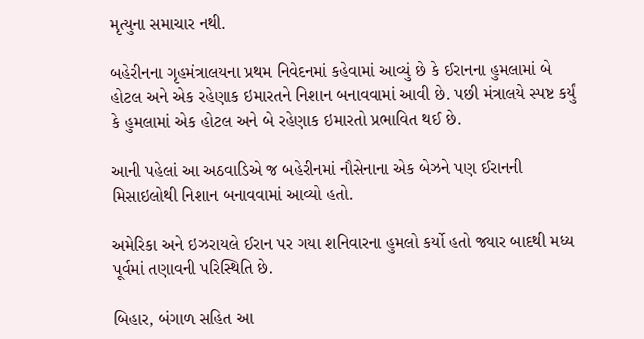મૃત્યુના સમાચાર નથી.

બહેરીનના ગૃહમંત્રાલયના પ્રથમ નિવેદનમાં કહેવામાં આવ્યું છે કે ઈરાનના હુમલામાં બે હોટલ અને એક રહેણાક ઇમારતને નિશાન બનાવવામાં આવી છે. પછી મંત્રાલયે સ્પષ્ટ કર્યું કે હુમલામાં એક હોટલ અને બે રહેણાક ઇમારતો પ્રભાવિત થઈ છે.

આની પહેલાં આ અઠવાડિએ જ બહેરીનમાં નૌસેનાના એક બેઝને પણ ઈરાનની મિસાઇલોથી નિશાન બનાવવામાં આવ્યો હતો.

અમેરિકા અને ઇઝરાયલે ઈરાન પર ગયા શનિવારના હુમલો કર્યો હતો જ્યાર બાદથી મધ્ય પૂર્વમાં તણાવની પરિસ્થિતિ છે.

બિહાર, બંગાળ સહિત આ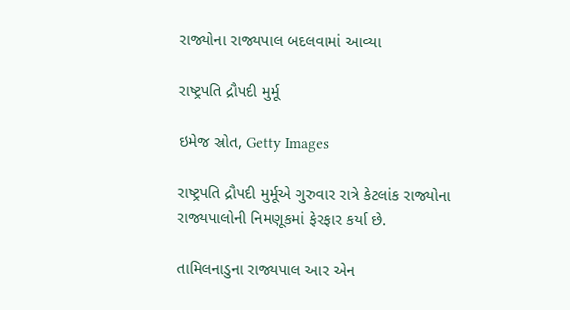રાજ્યોના રાજ્યપાલ બદલવામાં આવ્યા

રાષ્ટ્રપતિ દ્રૌપદી મુર્મૂ

ઇમેજ સ્રોત, Getty Images

રાષ્ટ્રપતિ દ્રૌપદી મુર્મૂએ ગુરુવાર રાત્રે કેટલાંક રાજ્યોના રાજ્યપાલોની નિમણૂકમાં ફેરફાર કર્યા છે.

તામિલનાડુના રાજ્યપાલ આર એન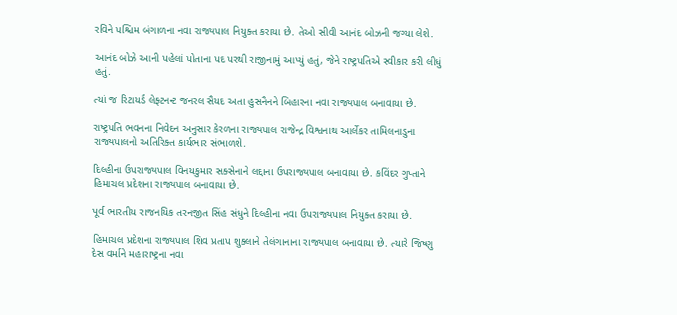રવિને પશ્ચિમ બંગાળના નવા રાજ્યપાલ નિયુક્ત કરાયા છે. તેઓ સીવી આનંદ બોઝની જગ્યા લેશે.

આનંદ બોઝે આની પહેલાં પોતાના પદ પરથી રાજીનામું આપ્યું હતું, જેને રાષ્ટ્રપતિએ સ્વીકાર કરી લીધું હતું.

ત્યાં જ રિટાયર્ડ લેફ્ટનન્ટ જનરલ સૈયદ અતા હુસનૈનને બિહારના નવા રાજ્યપાલ બનાવાયા છે.

રાષ્ટ્રપતિ ભવનના નિવેદન અનુસાર કેરળના રાજ્યપાલ રાજેન્દ્ર વિશ્વનાથ આર્લેકર તામિલનાડુના રાજ્યપાલનો અતિરિક્ત કાર્યભાર સંભાળશે.

દિલ્હીના ઉપરાજ્યપાલ વિનયકુમાર સક્સેનાને લદ્દાના ઉપરાજ્યપાલ બનાવાયા છે. કવિંદર ગુપ્તાને હિમાચલ પ્રદેશના રાજ્યપાલ બનાવાયા છે.

પૂર્વ ભારતીય રાજનયિક તરનજીત સિંહ સંધુને દિલ્હીના નવા ઉપરાજ્યપાલ નિયુક્ત કરાયા છે.

હિમાચલ પ્રદેશના રાજ્યપાલ શિવ પ્રતાપ શુક્લાને તેલંગાનાના રાજ્યપાલ બનાવાયા છે. ત્યારે જિષ્ણુ દેસ વર્માને મહારાષ્ટ્રના નવા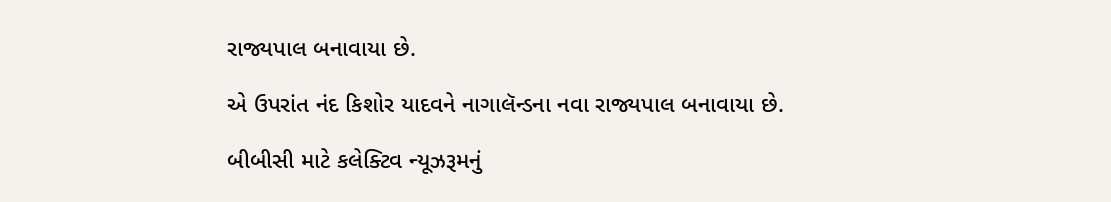રાજ્યપાલ બનાવાયા છે.

એ ઉપરાંત નંદ કિશોર યાદવને નાગાલૅન્ડના નવા રાજ્યપાલ બનાવાયા છે.

બીબીસી માટે કલેક્ટિવ ન્યૂઝરૂમનું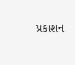પ્રકાશન